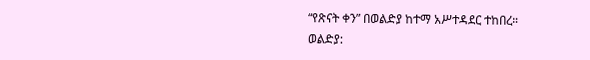“የጽናት ቀን” በወልድያ ከተማ አሥተዳደር ተከበረ።
ወልድያ: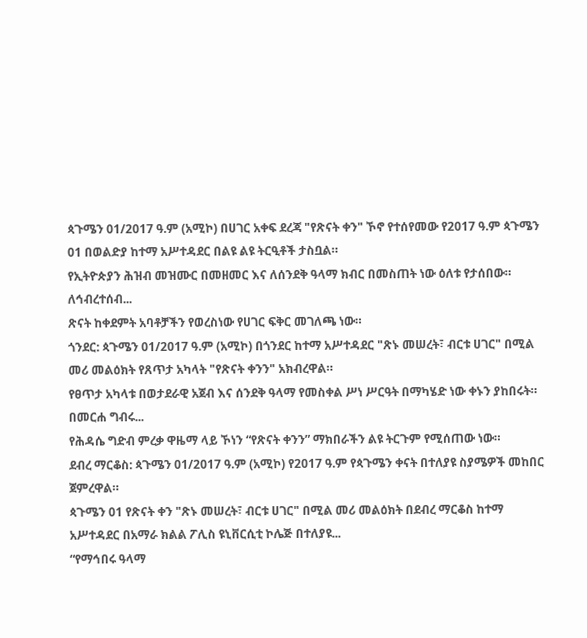ጳጉሜን 01/2017 ዓ.ም (አሚኮ) በሀገር አቀፍ ደረጃ "የጽናት ቀን" ኾኖ የተሰየመው የ2017 ዓ.ም ጳጉሜን 01 በወልድያ ከተማ አሥተዳደር በልዩ ልዩ ትርዒቶች ታስቧል።
የኢትዮጵያን ሕዝብ መዝሙር በመዘመር እና ለሰንደቅ ዓላማ ክብር በመስጠት ነው ዕለቱ የታሰበው።
ለኅብረተሰብ...
ጽናት ከቀደምት አባቶቻችን የወረስነው የሀገር ፍቅር መገለጫ ነው።
ጎንደር: ጳጉሜን 01/2017 ዓ.ም (አሚኮ) በጎንደር ከተማ አሥተዳደር "ጽኑ መሠረት፣ ብርቱ ሀገር" በሚል መሪ መልዕክት የጸጥታ አካላት "የጽናት ቀንን" አክብረዋል።
የፀጥታ አካላቱ በወታደራዊ አጀብ እና ሰንደቅ ዓላማ የመስቀል ሥነ ሥርዓት በማካሄድ ነው ቀኑን ያከበሩት።
በመርሐ ግብሩ...
የሕዳሴ ግድብ ምረቃ ዋዜማ ላይ ኾነን “የጽናት ቀንን” ማክበራችን ልዩ ትርጉም የሚሰጠው ነው።
ደብረ ማርቆስ: ጳጉሜን 01/2017 ዓ.ም (አሚኮ) የ2017 ዓ.ም የጳጉሜን ቀናት በተለያዩ ስያሜዎች መከበር ጀምረዋል።
ጳጉሜን 01 የጽናት ቀን "ጽኑ መሠረት፣ ብርቱ ሀገር" በሚል መሪ መልዕክት በደብረ ማርቆስ ከተማ አሥተዳደር በአማራ ክልል ፖሊስ ዩኒቨርሲቲ ኮሌጅ በተለያዩ...
“የማኅበሩ ዓላማ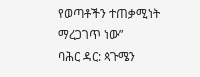የወጣቶችን ተጠቃሚነት ማረጋገጥ ነው”
ባሕር ዳር: ጳጉሜን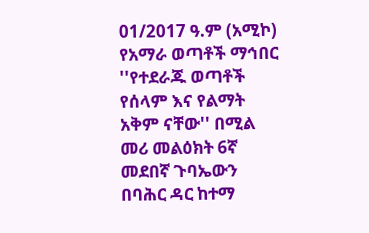01/2017 ዓ.ም (አሚኮ) የአማራ ወጣቶች ማኅበር ''የተደራጁ ወጣቶች የሰላም እና የልማት አቅም ናቸው'' በሚል መሪ መልዕክት 6ኛ መደበኛ ጉባኤውን በባሕር ዳር ከተማ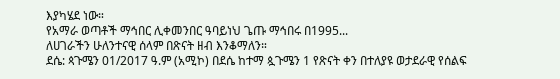እያካሄደ ነው።
የአማራ ወጣቶች ማኅበር ሊቀመንበር ዓባይነህ ጌጡ ማኅበሩ በ1995...
ለሀገራችን ሁለንተናዊ ሰላም በጽናት ዘብ እንቆማለን።
ደሴ: ጳጉሜን 01/2017 ዓ.ም (አሚኮ) በደሴ ከተማ ጷጉሜን 1 የጽናት ቀን በተለያዩ ወታደራዊ የሰልፍ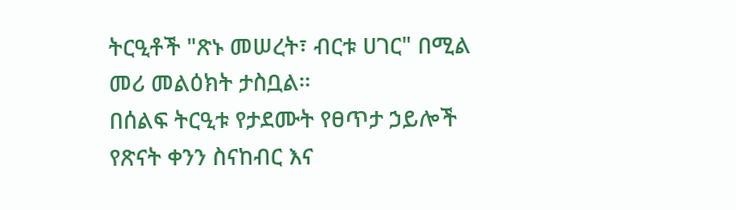ትርዒቶች "ጽኑ መሠረት፣ ብርቱ ሀገር" በሚል መሪ መልዕክት ታስቧል።
በሰልፍ ትርዒቱ የታደሙት የፀጥታ ኃይሎች የጽናት ቀንን ስናከብር እና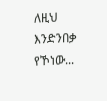ለዚህ እንድንበቃ የኾነው...